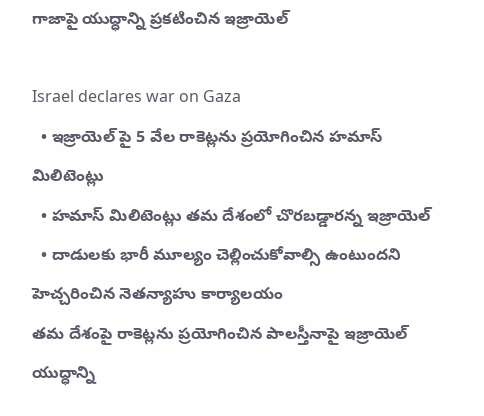గాజాపై యుద్ధాన్ని ప్రకటించిన ఇజ్రాయెల్

Israel declares war on Gaza
  • ఇజ్రాయెల్ పై 5 వేల రాకెట్లను ప్రయోగించిన హమాస్ మిలిటెంట్లు
  • హమాస్ మిలిటెంట్లు తమ దేశంలో చొరబడ్డారన్న ఇజ్రాయెల్
  • దాడులకు భారీ మూల్యం చెల్లించుకోవాల్సి ఉంటుందని హెచ్చరించిన నెతన్యాహు కార్యాలయం
తమ దేశంపై రాకెట్లను ప్రయోగించిన పాలస్తీనాపై ఇజ్రాయెల్ యుద్ధాన్ని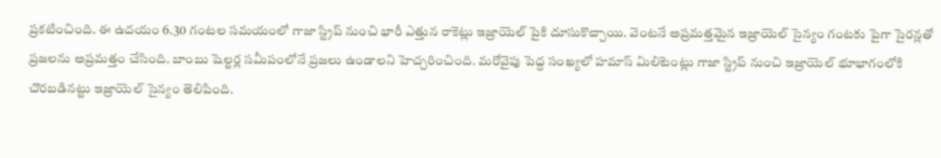ప్రకటించింది. ఈ ఉదయం 6.30 గంటల సమయంలో గాజా స్ట్రిప్ నుంచి భారీ ఎత్తున రాకెట్లు ఇజ్రాయెల్ పైకి దూసుకొచ్చాయి. వెంటనే అప్రమత్తమైన ఇజ్రాయెల్ సైన్యం గంటకు పైగా సైరన్లతో ప్రజలను అప్రమత్తం చేసింది. బాంబు షెల్టర్ల సమీపంలోనే ప్రజలు ఉండాలని హెచ్చరించింది. మరోవైపు పెద్ద సంఖ్యలో హమాస్ మిలిటెంట్లు గాజా స్ట్రిప్ నుంచి ఇజ్రాయెల్ భూభాగంలోకి చొరబడినట్టు ఇజ్రాయెల్ సైన్యం తెలిపింది.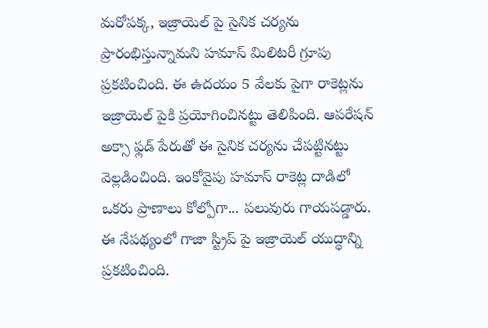మరోపక్క, ఇజ్రాయెల్ పై సైనిక చర్యను ప్రారంభిస్తున్నామని హమాస్ మిలిటరీ గ్రూపు ప్రకటించింది. ఈ ఉదయం 5 వేలకు పైగా రాకెట్లను ఇజ్రాయెల్ పైకి ప్రయోగించినట్టు తెలిపింది. ఆపరేషన్ అక్సా ఫ్లడ్ పేరుతో ఈ సైనిక చర్యను చేపట్టినట్టు వెల్లడించింది. ఇంకోవైపు హమాస్ రాకెట్ల దాడిలో ఒకరు ప్రాణాలు కోల్పోగా... పలువురు గాయపడ్డారు. ఈ నేపథ్యంలో గాజా స్ట్రిప్ పై ఇజ్రాయెల్ యుద్ధాన్ని ప్రకటించింది.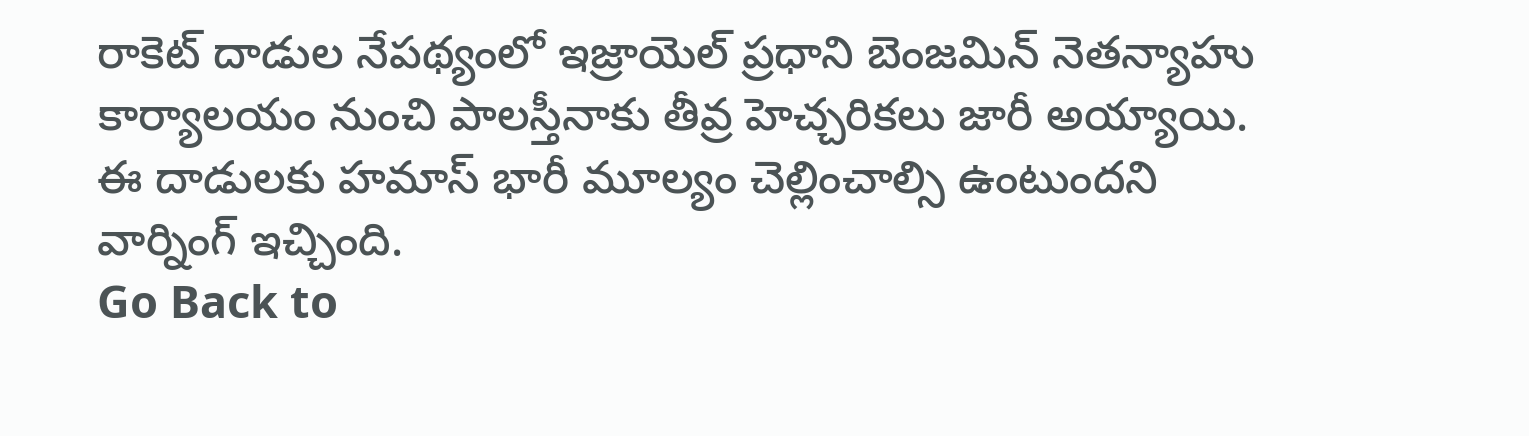రాకెట్ దాడుల నేపథ్యంలో ఇజ్రాయెల్ ప్రధాని బెంజమిన్ నెతన్యాహు కార్యాలయం నుంచి పాలస్తీనాకు తీవ్ర హెచ్చరికలు జారీ అయ్యాయి. ఈ దాడులకు హమాస్ భారీ మూల్యం చెల్లించాల్సి ఉంటుందని వార్నింగ్ ఇచ్చింది.
Go Back to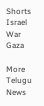Shorts
Israel
War
Gaza

More Telugu News